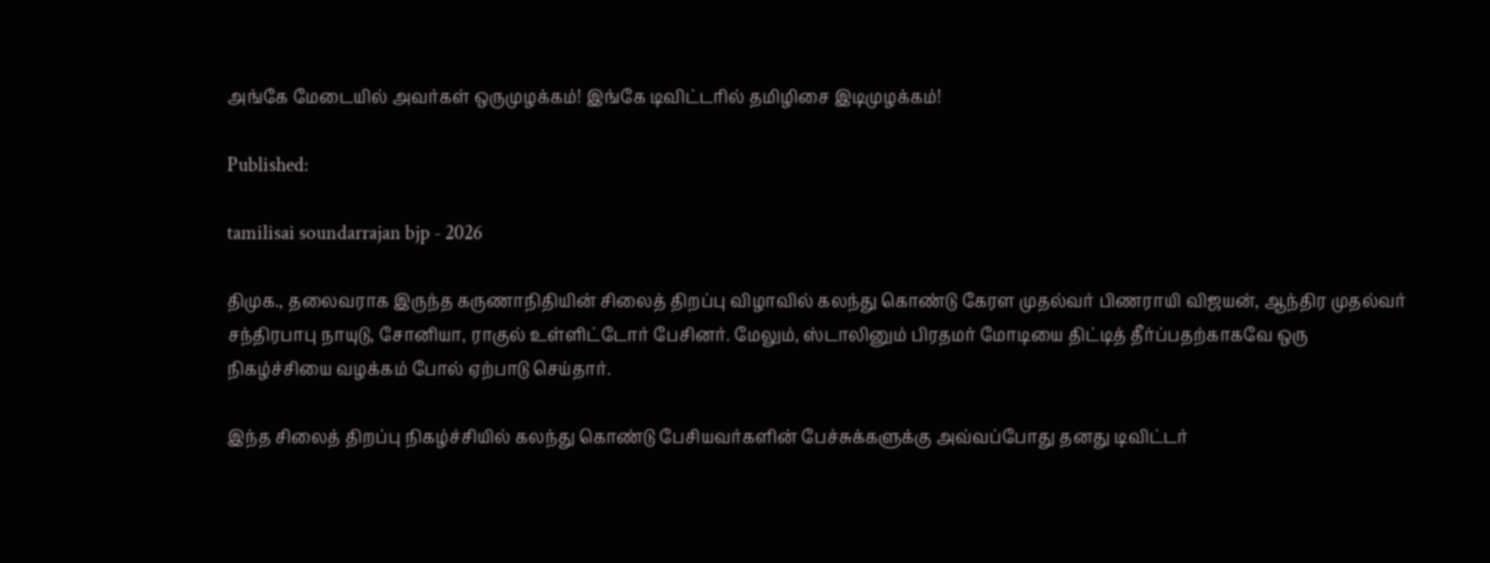அங்கே மேடையில் அவர்கள் ஒருமுழக்கம்! இங்கே டிவிட்டரில் தமிழிசை இடிமுழக்கம்!

Published:

tamilisai soundarrajan bjp - 2026

திமுக., தலைவராக இருந்த கருணாநிதியின் சிலைத் திறப்பு விழாவில் கலந்து கொண்டு கேரள முதல்வர் பிணராயி விஜயன், ஆந்திர முதல்வர் சந்திரபாபு நாயுடு, சோனியா, ராகுல் உள்ளிட்டோர் பேசினர். மேலும், ஸ்டாலினும் பிரதமர் மோடியை திட்டித் தீர்ப்பதற்காகவே ஒரு நிகழ்ச்சியை வழக்கம் போல் ஏற்பாடு செய்தார்.

இந்த சிலைத் திறப்பு நிகழ்ச்சியில் கலந்து கொண்டு பேசியவர்களின் பேச்சுக்களுக்கு அவ்வப்போது தனது டிவிட்டர்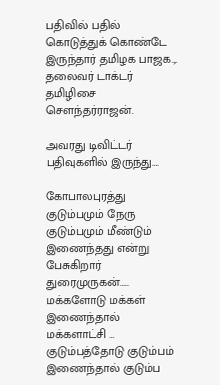பதிவில் பதில் கொடுத்துக் கொண்டே இருந்தார் தமிழக பாஜக.,. தலைவர் டாக்டர் தமிழிசை சௌந்தர்ராஜன்.

அவரது டிவிட்டர் பதிவுகளில் இருந்து….

கோபாலபுரத்து குடும்பமும் நேரு குடும்பமும் மீண்டும் இணைந்தது என்று பேசுகிறார் துரைமுருகன்….. மக்களோடு மக்கள் இணைந்தால் மக்களாட்சி … குடும்பத்தோடு குடும்பம் இணைந்தால் குடும்ப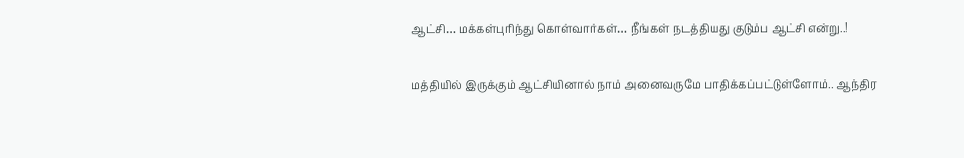ஆட்சி… மக்கள்புரிந்து கொள்வார்கள்… நீங்கள் நடத்தியது குடும்ப ஆட்சி என்று..!

மத்தியில் இருக்கும் ஆட்சியினால் நாம் அனைவருமே பாதிக்கப்பட்டுள்ளோம்.. ஆந்திர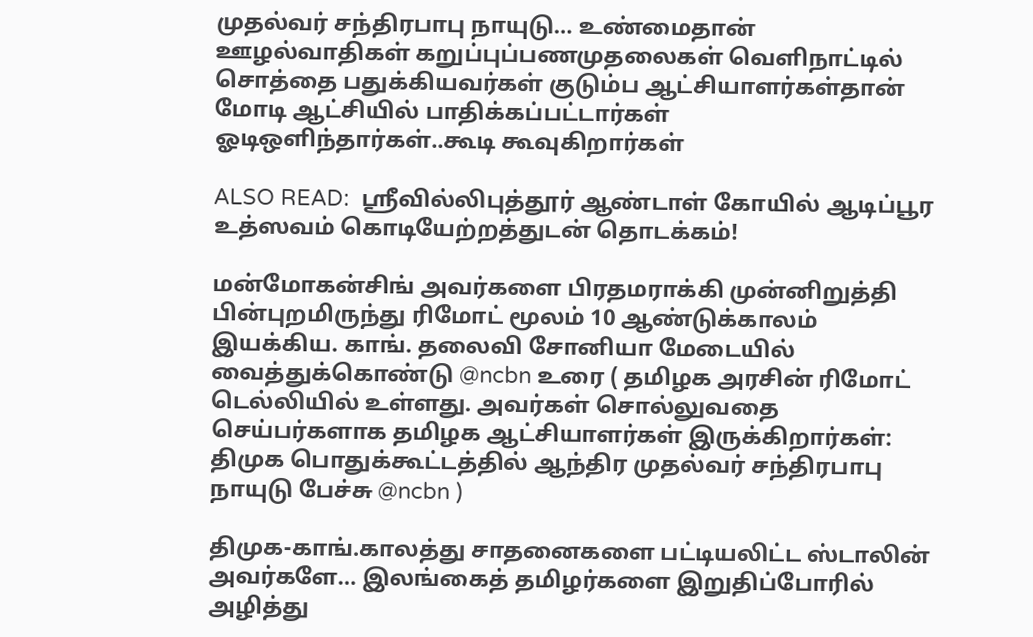முதல்வர் சந்திரபாபு நாயுடு… உண்மைதான் ஊழல்வாதிகள் கறுப்புப்பணமுதலைகள் வெளிநாட்டில் சொத்தை பதுக்கியவர்கள் குடும்ப ஆட்சியாளர்கள்தான் மோடி ஆட்சியில் பாதிக்கப்பட்டார்கள் ஓடிஒளிந்தார்கள்..கூடி கூவுகிறார்கள்

ALSO READ:  ஸ்ரீவில்லிபுத்தூர் ஆண்டாள் கோயில் ஆடிப்பூர உத்ஸவம் கொடியேற்றத்துடன் தொடக்கம்!

மன்மோகன்சிங் அவர்களை பிரதமராக்கி முன்னிறுத்தி பின்புறமிருந்து ரிமோட் மூலம் 10 ஆண்டுக்காலம் இயக்கிய. காங். தலைவி சோனியா மேடையில் வைத்துக்கொண்டு @ncbn உரை ( தமிழக அரசின் ரிமோட் டெல்லியில் உள்ளது. அவர்கள் சொல்லுவதை செய்பர்களாக தமிழக ஆட்சியாளர்கள் இருக்கிறார்கள்: திமுக பொதுக்கூட்டத்தில் ஆந்திர முதல்வர் சந்திரபாபு நாயுடு பேச்சு @ncbn )

திமுக-காங்.காலத்து சாதனைகளை பட்டியலிட்ட ஸ்டாலின் அவர்களே… இலங்கைத் தமிழர்களை இறுதிப்போரில் அழித்து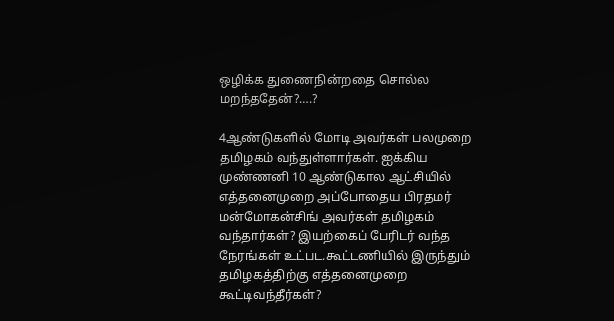ஒழிக்க துணைநின்றதை சொல்ல மறந்ததேன்?….?

4ஆண்டுகளில் மோடி அவர்கள் பலமுறை தமிழகம் வந்துள்ளார்கள். ஐக்கிய முண்ணனி 10 ஆண்டுகால ஆட்சியில் எத்தனைமுறை அப்போதைய பிரதமர் மன்மோகன்சிங் அவர்கள் தமிழகம் வந்தார்கள்? இயற்கைப் பேரிடர் வந்த நேரங்கள் உட்பட.கூட்டணியில் இருந்தும் தமிழகத்திற்கு எத்தனைமுறை கூட்டிவந்தீர்கள்?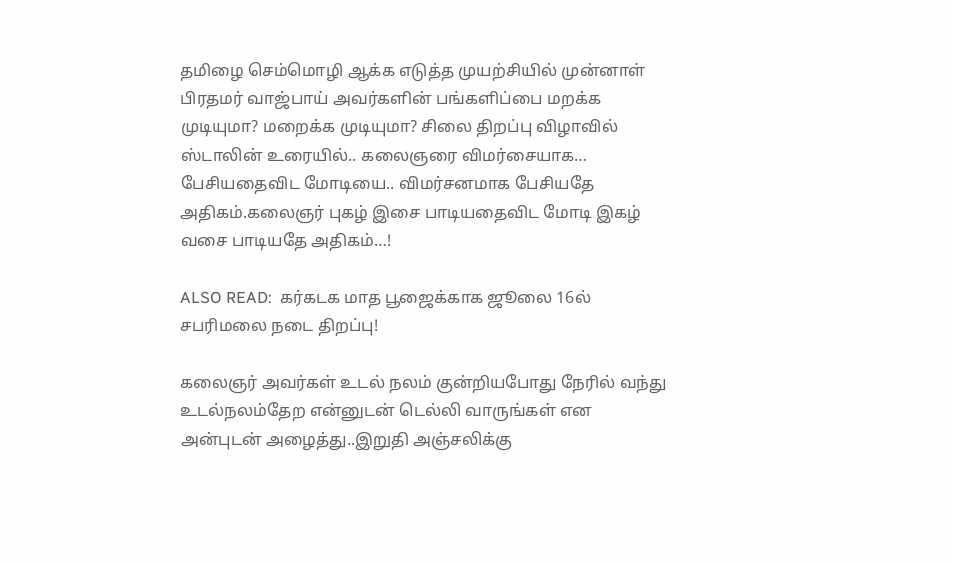தமிழை செம்மொழி ஆக்க எடுத்த முயற்சியில் முன்னாள் பிரதமர் வாஜ்பாய் அவர்களின் பங்களிப்பை மறக்க முடியுமா? மறைக்க முடியுமா? சிலை திறப்பு விழாவில் ஸ்டாலின் உரையில்.. கலைஞரை விமர்சையாக… பேசியதைவிட மோடியை.. விமர்சனமாக பேசியதே அதிகம்.கலைஞர் புகழ் இசை பாடியதைவிட மோடி இகழ் வசை பாடியதே அதிகம்…!

ALSO READ:  கர்கடக மாத பூஜைக்காக ஜூலை 16ல் சபரிமலை நடை திறப்பு!

கலைஞர் அவர்கள் உடல் நலம் குன்றியபோது நேரில் வந்து உடல்நலம்தேற என்னுடன் டெல்லி வாருங்கள் என அன்புடன் அழைத்து..இறுதி அஞ்சலிக்கு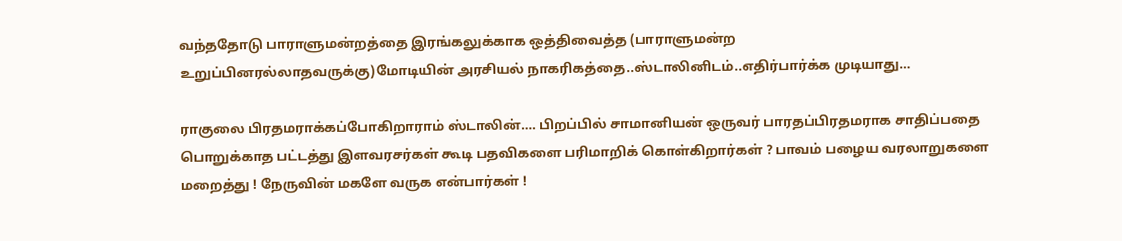வந்ததோடு பாராளுமன்றத்தை இரங்கலுக்காக ஒத்திவைத்த (பாராளுமன்ற உறுப்பினரல்லாதவருக்கு)மோடியின் அரசியல் நாகரிகத்தை..ஸ்டாலினிடம்..எதிர்பார்க்க முடியாது…

ராகுலை பிரதமராக்கப்போகிறாராம் ஸ்டாலின்…. பிறப்பில் சாமானியன் ஒருவர் பாரதப்பிரதமராக சாதிப்பதை பொறுக்காத பட்டத்து இளவரசர்கள் கூடி பதவிகளை பரிமாறிக் கொள்கிறார்கள் ? பாவம் பழைய வரலாறுகளை மறைத்து ! நேருவின் மகளே வருக என்பார்கள் !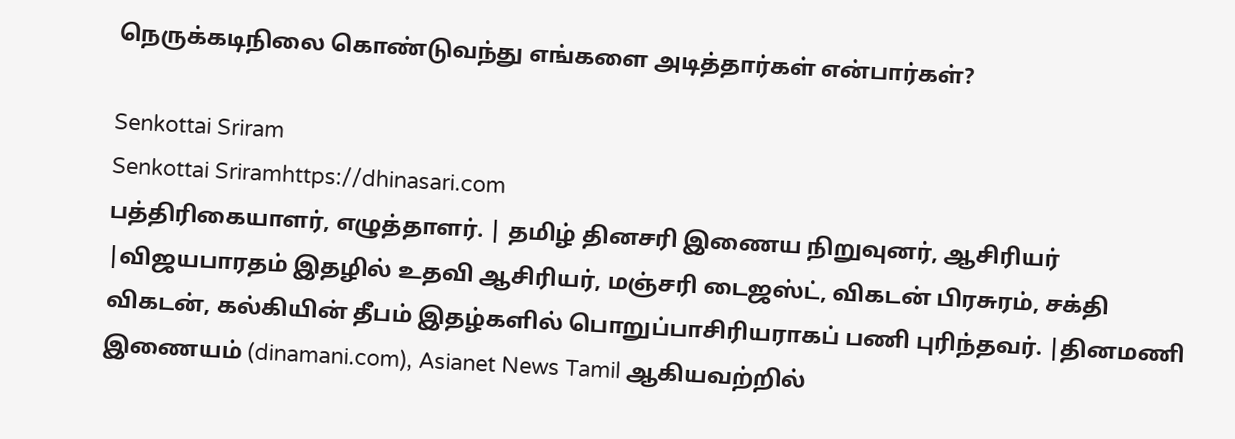நெருக்கடிநிலை கொண்டுவந்து எங்களை அடித்தார்கள் என்பார்கள்?

Senkottai Sriram
Senkottai Sriramhttps://dhinasari.com
பத்திரிகையாளர், எழுத்தாளர். | தமிழ் தினசரி இணைய நிறுவுனர், ஆசிரியர் |விஜயபாரதம் இதழில் உதவி ஆசிரியர், மஞ்சரி டைஜஸ்ட், விகடன் பிரசுரம், சக்தி விகடன், கல்கியின் தீபம் இதழ்களில் பொறுப்பாசிரியராகப் பணி புரிந்தவர். |தினமணி இணையம் (dinamani.com), Asianet News Tamil ஆகியவற்றில்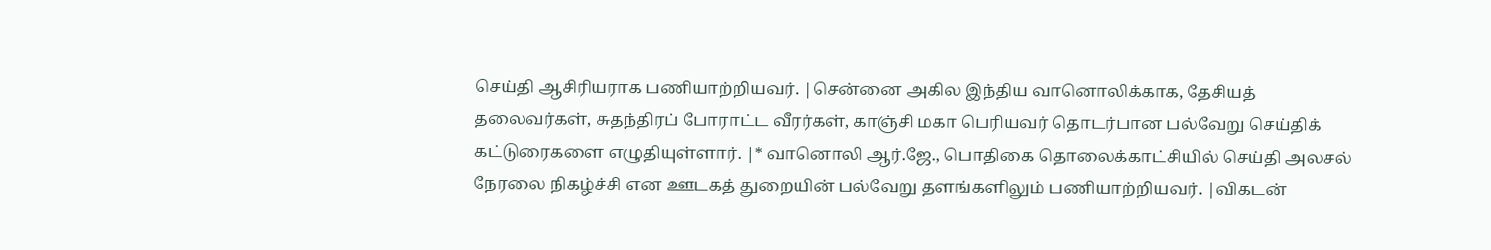செய்தி ஆசிரியராக பணியாற்றியவர். |சென்னை அகில இந்திய வானொலிக்காக, தேசியத் தலைவர்கள், சுதந்திரப் போராட்ட வீரர்கள், காஞ்சி மகா பெரியவர் தொடர்பான பல்வேறு செய்திக் கட்டுரைகளை எழுதியுள்ளார். |* வானொலி ஆர்.ஜே., பொதிகை தொலைக்காட்சியில் செய்தி அலசல் நேரலை நிகழ்ச்சி என ஊடகத் துறையின் பல்வேறு தளங்களிலும் பணியாற்றியவர். |விகடன்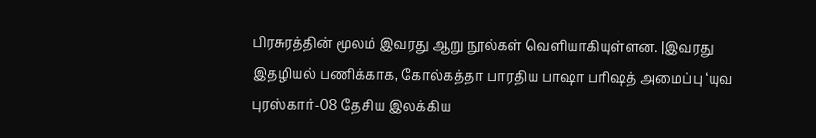பிரசுரத்தின் மூலம் இவரது ஆறு நூல்கள் வெளியாகியுள்ளன. |இவரது இதழியல் பணிக்காக, கோல்கத்தா பாரதிய பாஷா பரிஷத் அமைப்பு ‘யுவ புரஸ்கார்-08 தேசிய இலக்கிய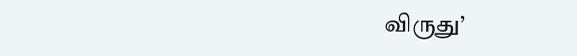விருது’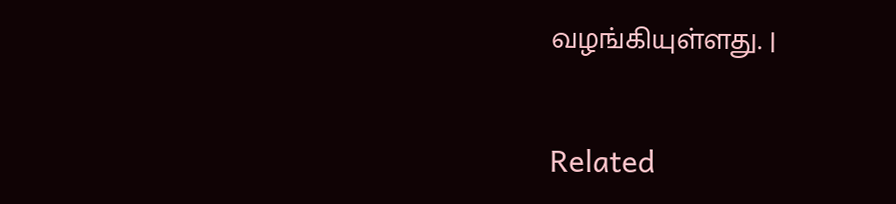வழங்கியுள்ளது. |

Related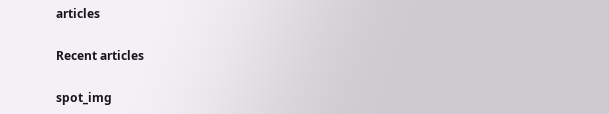articles

Recent articles

spot_img